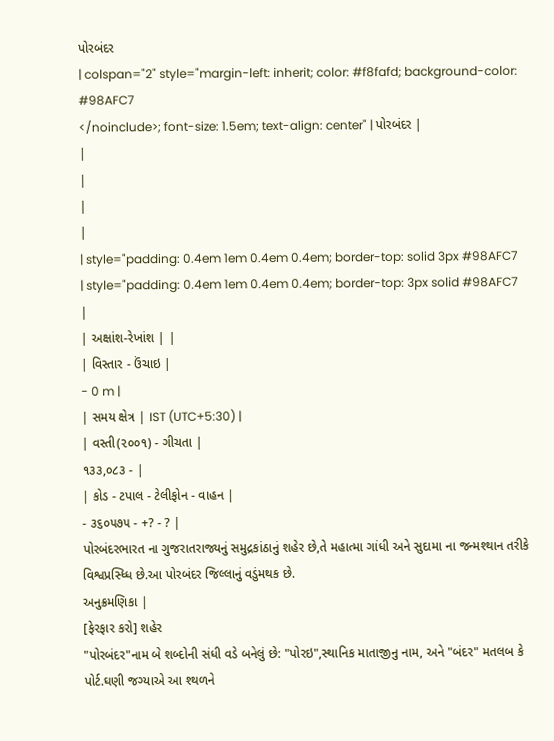પોરબંદર
| colspan="2" style="margin-left: inherit; color: #f8fafd; background-color: #98AFC7
</noinclude>; font-size: 1.5em; text-align: center" | પોરબંદર |
|
|
|
|
| style="padding: 0.4em 1em 0.4em 0.4em; border-top: solid 3px #98AFC7 | style="padding: 0.4em 1em 0.4em 0.4em; border-top: 3px solid #98AFC7 |
| અક્ષાંશ-રેખાંશ | |
| વિસ્તાર - ઉંચાઇ |
- 0 m |
| સમય ક્ષેત્ર | IST (UTC+5:30) |
| વસ્તી(૨૦૦૧) - ગીચતા |
૧૩૩,૦૮૩ - |
| કોડ - ટપાલ - ટેલીફોન - વાહન |
- ૩૬૦૫૭૫ - +? - ? |
પોરબંદરભારત ના ગુજરાતરાજ્યનું સમુદ્રકાંઠાનું શહેર છે,તે મહાત્મા ગાંધી અને સુદામા ના જન્મશ્થાન તરીકે વિશ્વપ્રસ્ધ્ધિ છે.આ પોરબંદર જિલ્લાનું વડુંમથક છે.
અનુક્રમણિકા |
[ફેરફાર કરો] શહેર
"પોરબંદર"નામ બે શબ્દોની સંધી વડે બનેલું છે: "પોરઇ",સ્થાનિક માતાજીનુ નામ, અને "બંદર" મતલબ કે પોર્ટ.ઘણી જગ્યાએ આ શ્થળને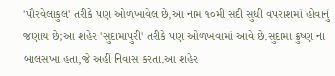'પૌરવેલાકુલ' તરીકે પણ ઓળખાવેલ છે,આ નામ ૧૦મી સદી સુધી વપરાશમાં હોવાનું જણાય છે;આ શહેર 'સુદામાપુરી' તરીકે પણ ઓળખવામાં આવે છે.સુદામા ક્રુષ્ણ ના બાલસખા હતા,જે અહીં નિવાસ કરતા.આ શહેર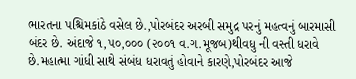ભારતના પશ્ચિમકાંઠે વસેલ છે.,પોરબંદર અરબી સમુદ્ર પરનું મહત્વનું બારમાસી બંદર છે. અંદાજે ૧,૫૦,૦૦૦ (૨૦૦૧ વ.ગ.મૂજબ)થીવધુ ની વસ્તી ધરાવે છે.મહાત્મા ગાંધી સાથે સંબંધ ધરાવતું હોવાને કારણે,પોરબંદર આજે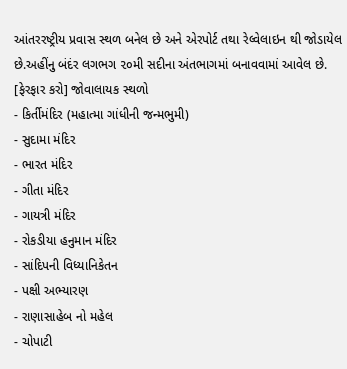આંતરરષ્ટ્રીય પ્રવાસ સ્થળ બનેલ છે અને એરપોર્ટ તથા રેલ્વેલાઇન થી જોડાયેલ છે.અહીંનુ બંદંર લગભગ ૨૦મી સદીના અંતભાગમાં બનાવવામાં આવેલ છે.
[ફેરફાર કરો] જોવાલાયક સ્થળો
- કિર્તીમંદિર (મહાત્મા ગાંધીની જન્મભુમી)
- સુદામા મંદિર
- ભારત મંદિર
- ગીતા મંદિર
- ગાયત્રી મંદિર
- રોકડીયા હનુમાન મંદિર
- સાંદિપની વિધ્યાનિકેતન
- પક્ષી અભ્યારણ
- રાણાસાહેબ નો મહેલ
- ચોપાટી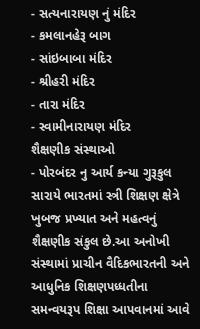- સત્યનારાયણ નું મંદિર
- કમલાનહેરૂ બાગ
- સાંઇબાબા મંદિર
- શ્રીહરી મંદિર
- તારા મંદિર
- સ્વામીનારાયણ મંદિર
શૈક્ષણીક સંસ્થાઓ
- પોરબંદર નુ આર્ય કન્યા ગુરૂકુલ સારાયે ભારતમાં સ્ત્રી શિક્ષણ ક્ષેત્રે ખુબજ પ્રખ્યાત અને મહત્વનું શૈક્ષણીક સંકુલ છે.આ અનોખી સંસ્થામાં પ્રાચીન વૈદિકભારતની અને આધુનિક શિક્ષણપધ્ધતીના સમન્વયરૂપ શિક્ષા આપવાનમાં આવે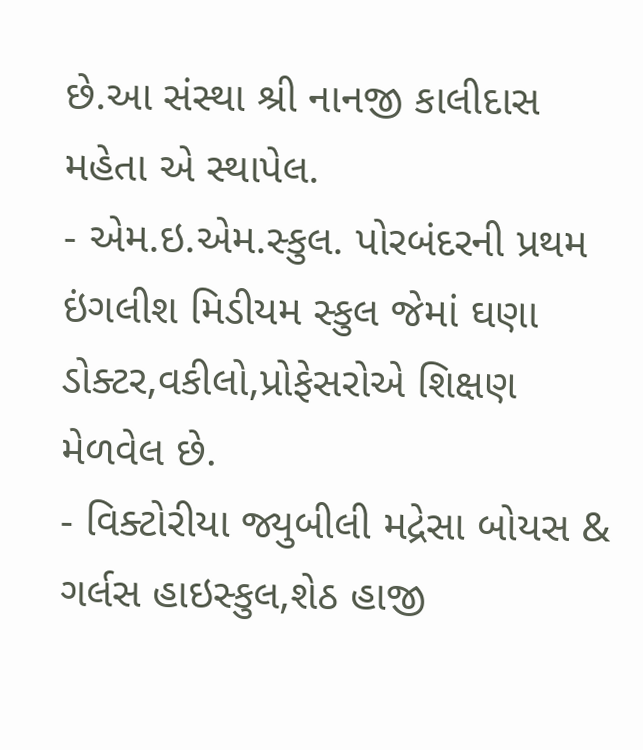છે.આ સંસ્થા શ્રી નાનજી કાલીદાસ મહેતા એ સ્થાપેલ.
- એમ.ઇ.એમ.સ્કુલ. પોરબંદરની પ્રથમ ઇંગલીશ મિડીયમ સ્કુલ જેમાં ઘણા ડોક્ટર,વકીલો,પ્રોફેસરોએ શિક્ષણ મેળવેલ છે.
- વિક્ટોરીયા જ્યુબીલી મદ્રેસા બોયસ & ગર્લસ હાઇસ્કુલ,શેઠ હાજી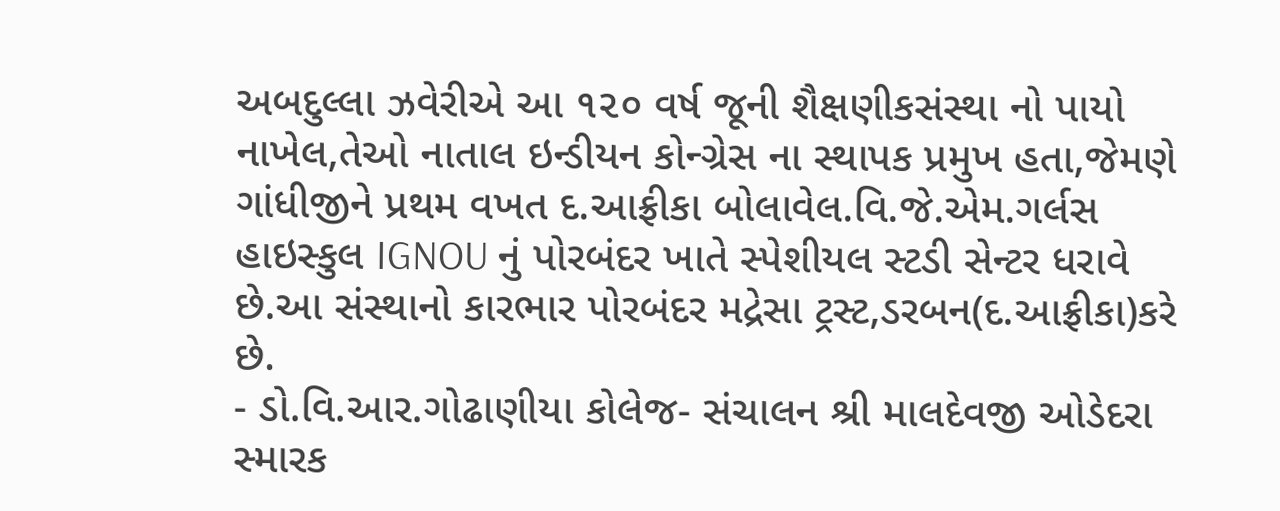અબદુલ્લા ઝવેરીએ આ ૧૨૦ વર્ષ જૂની શૈક્ષણીકસંસ્થા નો પાયો નાખેલ,તેઓ નાતાલ ઇન્ડીયન કોન્ગ્રેસ ના સ્થાપક પ્રમુખ હતા,જેમણે ગાંધીજીને પ્રથમ વખત દ.આફ્રીકા બોલાવેલ.વિ.જે.એમ.ગર્લસ હાઇસ્કુલ IGNOU નું પોરબંદર ખાતે સ્પેશીયલ સ્ટડી સેન્ટર ધરાવે છે.આ સંસ્થાનો કારભાર પોરબંદર મદ્રેસા ટ્રસ્ટ,ડરબન(દ.આફ્રીકા)કરે છે.
- ડો.વિ.આર.ગોઢાણીયા કોલેજ- સંચાલન શ્રી માલદેવજી ઓડેદરા સ્મારક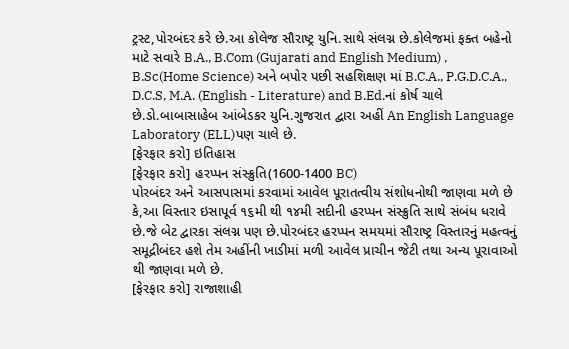ટ્રસ્ટ,પોરબંદર કરે છે.આ કોલેજ સૌરાષ્ટ્ર યુનિ.સાથે સંલગ્ન છે.કોલેજમાં ફક્ત બહેનો માટે સવારે B.A., B.Com (Gujarati and English Medium) , B.Sc(Home Science) અને બપોર પછી સહશિક્ષણ માં B.C.A., P.G.D.C.A., D.C.S, M.A. (English - Literature) and B.Ed.નાં કોર્ષ ચાલે છે.ડો.બાબાસાહેબ આંબેડકર યુનિ.ગુજરાત દ્વારા અહીં An English Language Laboratory (ELL)પણ ચાલે છે.
[ફેરફાર કરો] ઇતિહાસ
[ફેરફાર કરો] હરપ્પન સંસ્ક્રુતિ(1600-1400 BC)
પોરબંદર અને આસપાસમાં કરવામાં આવેલ પૂરાતત્વીય સંશોધનોથી જાણવા મળે છે કે,આ વિસ્તાર ઇસાપૂર્વ ૧૬મી થી ૧૪મી સદીની હરપ્પન સંસ્ક્રુતિ સાથે સંબંધ ધરાવે છે.જે બેટ દ્વારકા સંલગ્ન પણ છે.પોરબંદર હરપ્પન સમયમાં સૌરાષ્ટ્ર વિસ્તારનું મહત્વનું સમૂદ્રીબંદર હશે તેમ અહીંની ખાડીમાં મળી આવેલ પ્રાચીન જેટી તથા અન્ય પૂરાવાઓ થી જાણવા મળે છે.
[ફેરફાર કરો] રાજાશાહી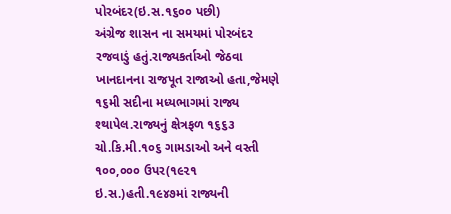પોરબંદર(ઇ.સ.૧૬૦૦ પછી)
અંગ્રેજ શાસન ના સમયમાં પોરબંદર રજવાડું હતું.રાજ્યકર્તાઓ જેઠવા ખાનદાનના રાજપૂત રાજાઓ હતા,જેમણે ૧૬મી સદીના મધ્યભાગમાં રાજ્ય શ્થાપેલ.રાજ્યનું ક્ષેત્રફળ ૧૬૬૩ ચો.કિ.મી.૧૦૬ ગામડાઓ અને વસ્તી ૧૦૦,૦૦૦ ઉપર(૧૯૨૧ ઇ.સ.)હતી.૧૯૪૭માં રાજ્યની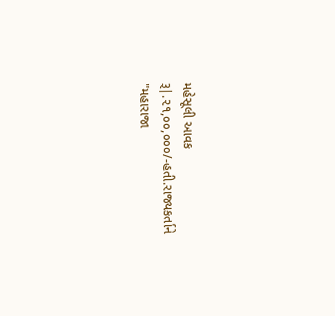મહેસૂલી આવક રૂ|.૨૧,૦૦,૦૦૦/-હતી.રાજ્યકર્તાને "મહારાજા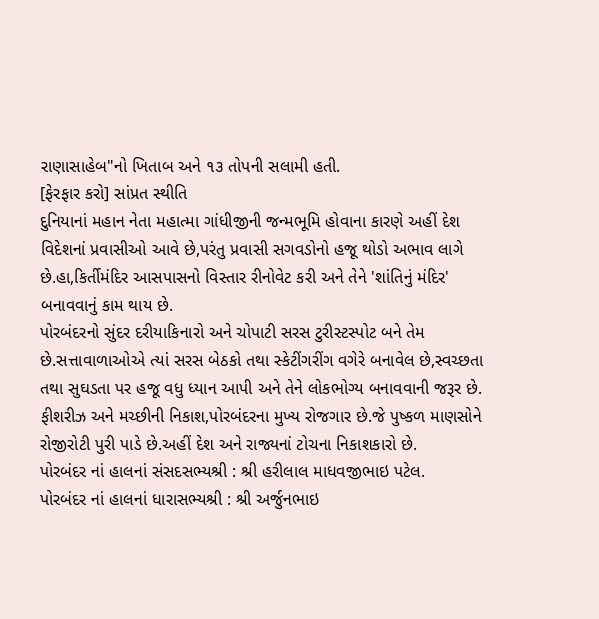રાણાસાહેબ"નો ખિતાબ અને ૧૩ તોપની સલામી હતી.
[ફેરફાર કરો] સાંપ્રત સ્થીતિ
દુનિયાનાં મહાન નેતા મહાત્મા ગાંધીજીની જન્મભૂમિ હોવાના કારણે અહીં દેશ વિદેશનાં પ્રવાસીઓ આવે છે,પરંતુ પ્રવાસી સગવડોનો હજૂ થોડો અભાવ લાગે છે.હા,કિર્તીમંદિર આસપાસનો વિસ્તાર રીનોવેટ કરી અને તેને 'શાંતિનું મંદિર' બનાવવાનું કામ થાય છે.
પોરબંદરનો સુંદર દરીયાકિનારો અને ચોપાટી સરસ ટુરીસ્ટસ્પોટ બને તેમ છે.સત્તાવાળાઓએ ત્યાં સરસ બેઠકો તથા સ્કેટીંગરીંગ વગેરે બનાવેલ છે,સ્વચ્છતા તથા સુઘડતા પર હજૂ વધુ ધ્યાન આપી અને તેને લોકભોગ્ય બનાવવાની જરૂર છે.
ફીશરીઝ અને મચ્છીની નિકાશ,પોરબંદરના મુખ્ય રોજગાર છે.જે પુષ્કળ માણસોને રોજીરોટી પુરી પાડે છે.અહીં દેશ અને રાજ્યનાં ટોચના નિકાશકારો છે.
પોરબંદર નાં હાલનાં સંસદસભ્યશ્રી : શ્રી હરીલાલ માધવજીભાઇ પટેલ.
પોરબંદર નાં હાલનાં ધારાસભ્યશ્રી : શ્રી અર્જુનભાઇ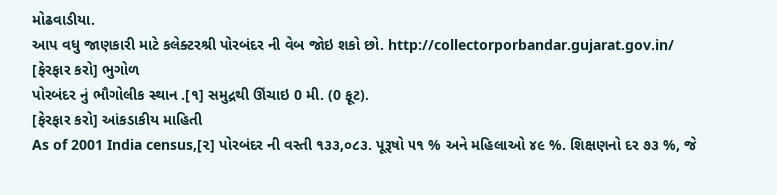મોઢવાડીયા.
આપ વધુ જાણકારી માટે કલેક્ટરશ્રી પોરબંદર ની વેબ જોઇ શકો છો. http://collectorporbandar.gujarat.gov.in/
[ફેરફાર કરો] ભુગોળ
પોરબંદર નું ભૌગોલીક સ્થાન .[૧] સમુદ્રથી ઊંચાઇ 0 મી. (0 ફૂટ).
[ફેરફાર કરો] આંકડાકીય માહિતી
As of 2001 India census,[૨] પોરબંદર ની વસ્તી ૧૩૩,૦૮૩. પૂરૂષો ૫૧ % અને મહિલાઓ ૪૯ %. શિક્ષણનો દર ૭૩ %, જે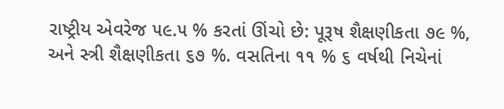રાષ્ટ્રીય એવરેજ ૫૯.૫ % કરતાં ઊંચો છે: પૂરૂષ શૈક્ષણીકતા ૭૯ %, અને સ્ત્રી શૈક્ષણીકતા ૬૭ %. વસતિના ૧૧ % ૬ વર્ષથી નિચેનાં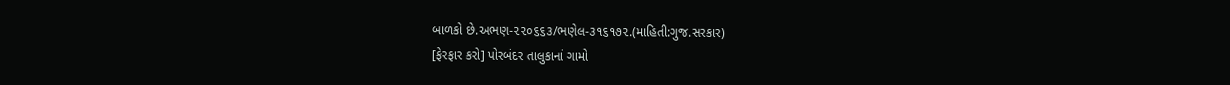બાળકો છે.અભણ-૨૨૦૬૬૩/ભણેલ-૩૧૬૧૭૨.(માહિતી:ગુજ.સરકાર)
[ફેરફાર કરો] પોરબંદર તાલુકાનાં ગામો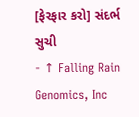[ફેરફાર કરો] સંદર્ભ સુચી
- ↑ Falling Rain Genomics, Inc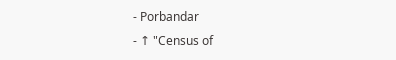- Porbandar
- ↑ "Census of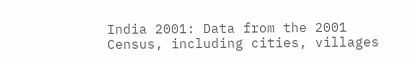India 2001: Data from the 2001 Census, including cities, villages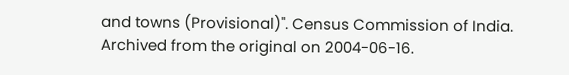and towns (Provisional)". Census Commission of India. Archived from the original on 2004-06-16.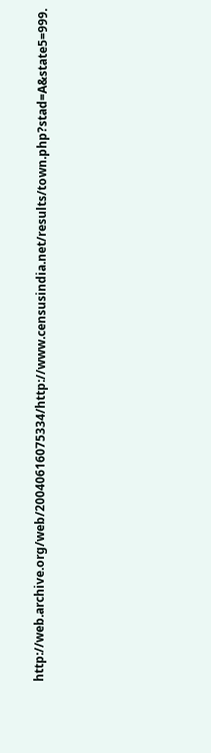http://web.archive.org/web/20040616075334/http://www.censusindia.net/results/town.php?stad=A&state5=999.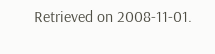Retrieved on 2008-11-01.